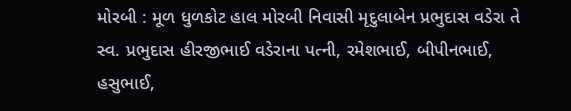મોરબી : મૂળ ધુળકોટ હાલ મોરબી નિવાસી મૃદુલાબેન પ્રભુદાસ વડેરા તે સ્વ. પ્રભુદાસ હીરજીભાઈ વડેરાના પત્ની, રમેશભાઈ, બીપીનભાઈ, હસુભાઈ,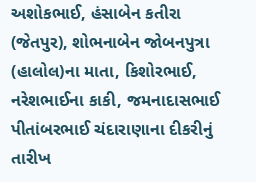અશોકભાઈ, હંસાબેન કતીરા (જેતપુર), શોભનાબેન જોબનપુત્રા (હાલોલ)ના માતા, કિશોરભાઈ, નરેશભાઈના કાકી, જમનાદાસભાઈ પીતાંબરભાઈ ચંદારાણાના દીકરીનું તારીખ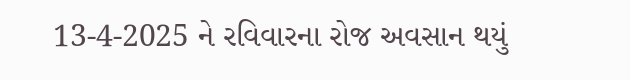13-4-2025 ને રવિવારના રોજ અવસાન થયું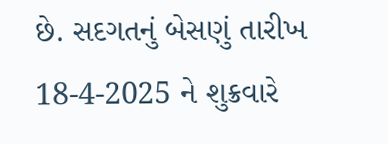છે. સદગતનું બેસણું તારીખ 18-4-2025 ને શુક્રવારે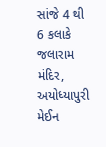સાંજે 4 થી 6 કલાકે જલારામ મંદિર, અયોધ્યાપુરી મેઈન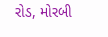રોડ, મોરબી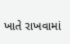ખાતે રાખવામાં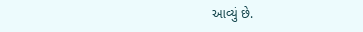આવ્યું છે.